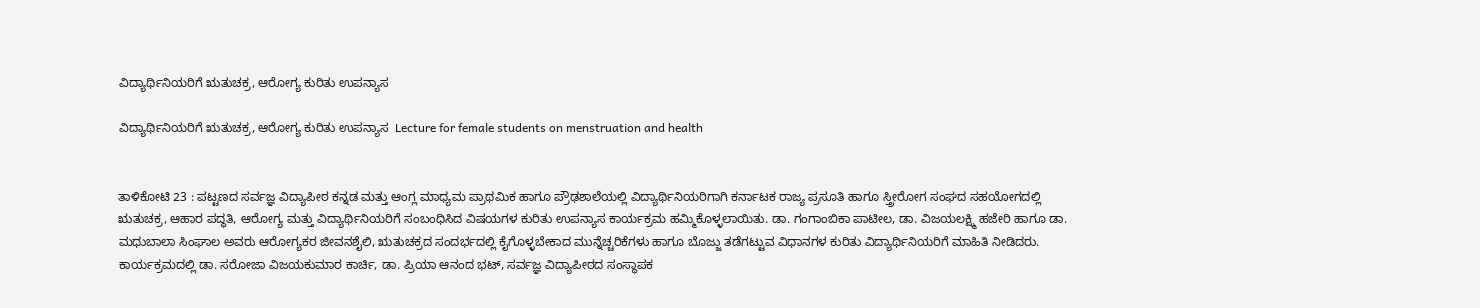ವಿದ್ಯಾರ್ಥಿನಿಯರಿಗೆ ಋತುಚಕ್ರ, ಆರೋಗ್ಯ ಕುರಿತು ಉಪನ್ಯಾಸ

ವಿದ್ಯಾರ್ಥಿನಿಯರಿಗೆ ಋತುಚಕ್ರ, ಆರೋಗ್ಯ ಕುರಿತು ಉಪನ್ಯಾಸ  Lecture for female students on menstruation and health


ತಾಳಿಕೋಟಿ 23 : ಪಟ್ಟಣದ ಸರ್ವಜ್ಞ ವಿದ್ಯಾಪೀಠ ಕನ್ನಡ ಮತ್ತು ಆಂಗ್ಲ ಮಾಧ್ಯಮ ಪ್ರಾಥಮಿಕ ಹಾಗೂ ಪ್ರೌಢಶಾಲೆಯಲ್ಲಿ ವಿದ್ಯಾರ್ಥಿನಿಯರಿಗಾಗಿ ಕರ್ನಾಟಕ ರಾಜ್ಯ ಪ್ರಸೂತಿ ಹಾಗೂ ಸ್ತ್ರೀರೋಗ ಸಂಘದ ಸಹಯೋಗದಲ್ಲಿ ಋತುಚಕ್ರ, ಆಹಾರ ಪದ್ಧತಿ, ಆರೋಗ್ಯ ಮತ್ತು ವಿದ್ಯಾರ್ಥಿನಿಯರಿಗೆ ಸಂಬಂಧಿಸಿದ ವಿಷಯಗಳ ಕುರಿತು ಉಪನ್ಯಾಸ ಕಾರ್ಯಕ್ರಮ ಹಮ್ಮಿಕೊಳ್ಳಲಾಯಿತು. ಡಾ. ಗಂಗಾಂಬಿಕಾ ಪಾಟೀಲ, ಡಾ. ವಿಜಯಲಕ್ಷ್ಮಿ ಹಜೇರಿ ಹಾಗೂ ಡಾ. ಮಧುಬಾಲಾ ಸಿಂಘಾಲ ಅವರು ಆರೋಗ್ಯಕರ ಜೀವನಶೈಲಿ, ಋತುಚಕ್ರದ ಸಂದರ್ಭದಲ್ಲಿ ಕೈಗೊಳ್ಳಬೇಕಾದ ಮುನ್ನೆಚ್ಚರಿಕೆಗಳು ಹಾಗೂ ಬೊಜ್ಜು ತಡೆಗಟ್ಟುವ ವಿಧಾನಗಳ ಕುರಿತು ವಿದ್ಯಾರ್ಥಿನಿಯರಿಗೆ ಮಾಹಿತಿ ನೀಡಿದರು. ಕಾರ್ಯಕ್ರಮದಲ್ಲಿ ಡಾ. ಸರೋಜಾ ವಿಜಯಕುಮಾರ ಕಾರ್ಚಿ, ಡಾ. ಪ್ರಿಯಾ ಆನಂದ ಭಟ್, ಸರ್ವಜ್ಞ ವಿದ್ಯಾಪೀಠದ ಸಂಸ್ಥಾಪಕ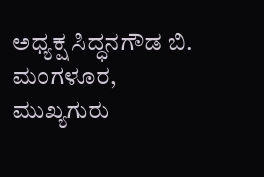ಅಧ್ಯಕ್ಷ ಸಿದ್ಧನಗೌಡ ಬಿ. ಮಂಗಳೂರ, ಮುಖ್ಯಗುರು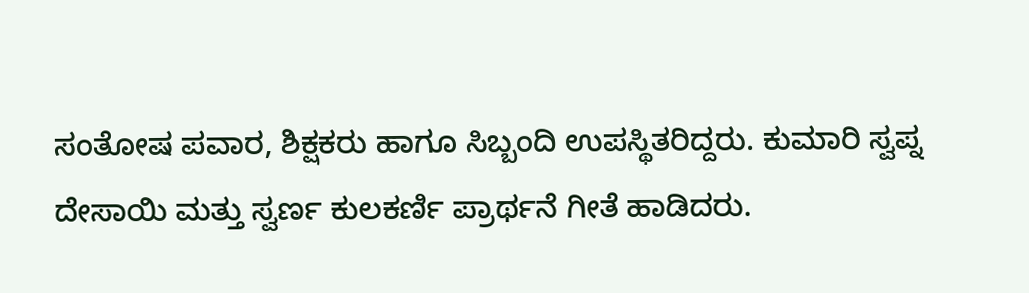ಸಂತೋಷ ಪವಾರ, ಶಿಕ್ಷಕರು ಹಾಗೂ ಸಿಬ್ಬಂದಿ ಉಪಸ್ಥಿತರಿದ್ದರು. ಕುಮಾರಿ ಸ್ವಪ್ನ ದೇಸಾಯಿ ಮತ್ತು ಸ್ವರ್ಣ ಕುಲಕರ್ಣಿ ಪ್ರಾರ್ಥನೆ ಗೀತೆ ಹಾಡಿದರು.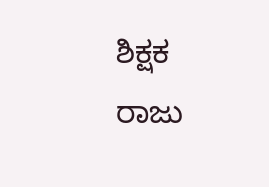ಶಿಕ್ಷಕ ರಾಜು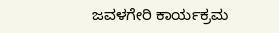ಜವಳಗೇರಿ ಕಾರ್ಯಕ್ರಮ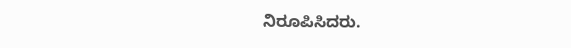ನಿರೂಪಿಸಿದರು.